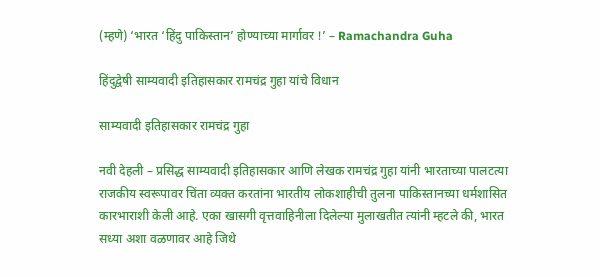(म्हणे) ‘भारत ‘हिंदु पाकिस्तान’ होण्याच्या मार्गावर !’ – Ramachandra Guha

हिंदुद्वेषी साम्यवादी इतिहासकार रामचंद्र गुहा यांचे विधान

साम्यवादी इतिहासकार रामचंद्र गुहा

नवी देहली – प्रसिद्ध साम्यवादी इतिहासकार आणि लेखक रामचंद्र गुहा यांनी भारताच्या पालटत्या राजकीय स्वरूपावर चिंता व्यक्त करतांना भारतीय लोकशाहीची तुलना पाकिस्तानच्या धर्मशासित कारभाराशी केली आहे. एका खासगी वृत्तवाहिनीला दिलेल्या मुलाखतीत त्यांनी म्हटले की, भारत सध्या अशा वळणावर आहे जिथे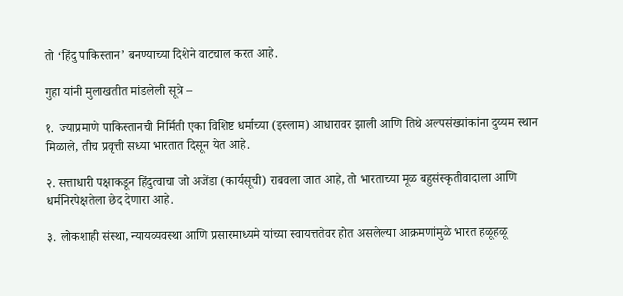तो ‘हिंदु पाकिस्तान’ बनण्याच्या दिशेने वाटचाल करत आहे.

गुहा यांनी मुलाखतीत मांडलेली सूत्रे –

१.  ज्याप्रमाणे पाकिस्तानची निर्मिती एका विशिष्ट धर्माच्या (इस्लाम) आधारावर झाली आणि तिथे अल्पसंख्यांकांना दुय्यम स्थान मिळाले, तीच प्रवृत्ती सध्या भारतात दिसून येत आहे.

२. सत्ताधारी पक्षाकडून हिंदुत्वाचा जो अजेंडा (कार्यसूची) राबवला जात आहे, तो भारताच्या मूळ बहुसंस्कृतीवादाला आणि धर्मनिरपेक्षतेला छेद देणारा आहे.

३. लोकशाही संस्था, न्यायव्यवस्था आणि प्रसारमाध्यमे यांच्या स्वायत्ततेवर होत असलेल्या आक्रमणांमुळे भारत हळूहळू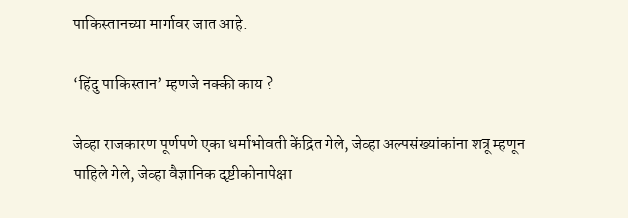पाकिस्तानच्या मार्गावर जात आहे.

‘हिंदु पाकिस्तान’ म्हणजे नक्की काय ?

जेव्हा राजकारण पूर्णपणे एका धर्माभोवती केंद्रित गेले, जेव्हा अल्पसंख्यांकांना शत्रू म्हणून पाहिले गेले, जेव्हा वैज्ञानिक दृष्टीकोनापेक्षा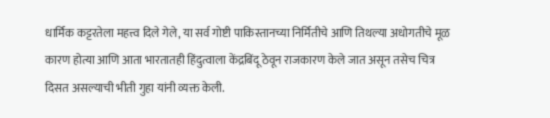धार्मिक कट्टरतेला महत्त्व दिले गेले, या सर्व गोष्टी पाकिस्तानच्या निर्मितीचे आणि तिथल्या अधोगतीचे मूळ कारण होत्या आणि आता भारतातही हिंदुत्वाला केंद्रबिंदू ठेवून राजकारण केले जात असून तसेच चित्र दिसत असल्याची भीती गुहा यांनी व्यक्त केली.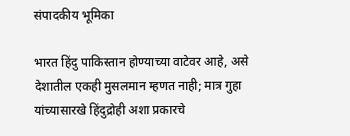संपादकीय भूमिका

भारत हिंदु पाकिस्तान होण्याच्या वाटेवर आहे, असे देशातील एकही मुसलमान म्हणत नाही; मात्र गुहा यांच्यासारखे हिंदुद्रोही अशा प्रकारचे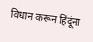विधान करून हिंदूंना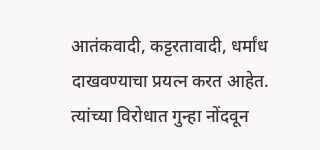आतंकवादी, कट्टरतावादी, धर्मांध दाखवण्याचा प्रयत्न करत आहेत. त्यांच्या विरोधात गुन्हा नोंदवून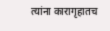त्यांना कारागृहातच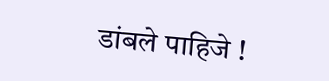डांबले पाहिजे !